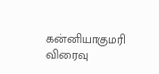கன்னியாகுமரி விரைவு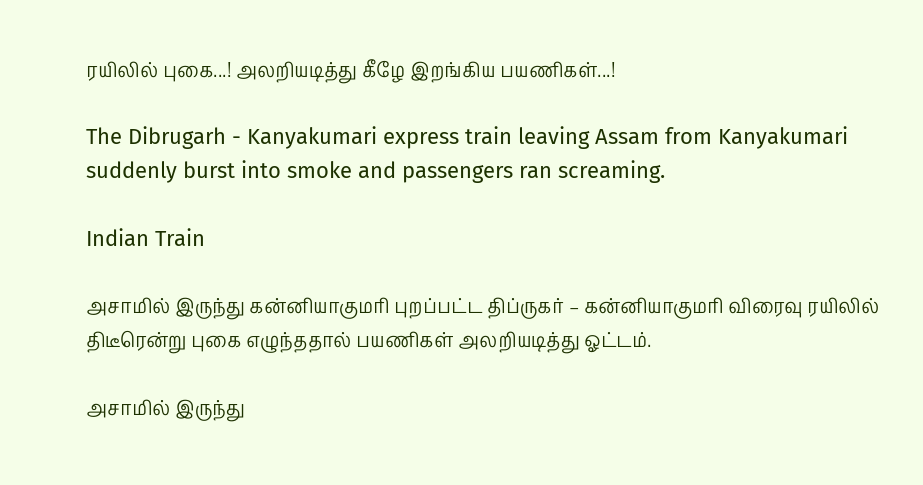ரயிலில் புகை...! அலறியடித்து கீழே இறங்கிய பயணிகள்...!

The Dibrugarh - Kanyakumari express train leaving Assam from Kanyakumari suddenly burst into smoke and passengers ran screaming.

Indian Train

அசாமில் இருந்து கன்னியாகுமரி புறப்பட்ட திப்ருகர் – கன்னியாகுமரி விரைவு ரயிலில் திடீரென்று புகை எழுந்ததால் பயணிகள் அலறியடித்து ஓட்டம்.

அசாமில் இருந்து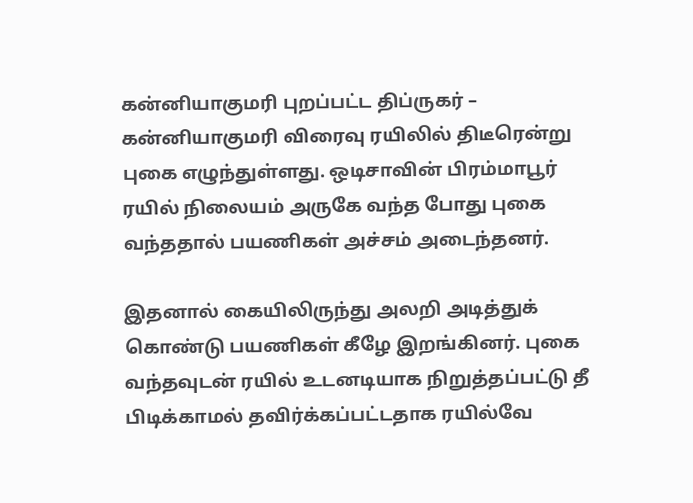கன்னியாகுமரி புறப்பட்ட திப்ருகர் – கன்னியாகுமரி விரைவு ரயிலில் திடீரென்று புகை எழுந்துள்ளது. ஒடிசாவின் பிரம்மாபூர் ரயில் நிலையம் அருகே வந்த போது புகை வந்ததால் பயணிகள் அச்சம் அடைந்தனர்.

இதனால் கையிலிருந்து அலறி அடித்துக் கொண்டு பயணிகள் கீழே இறங்கினர். புகை வந்தவுடன் ரயில் உடனடியாக நிறுத்தப்பட்டு தீ பிடிக்காமல் தவிர்க்கப்பட்டதாக ரயில்வே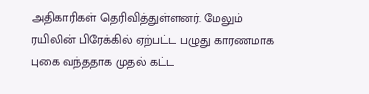அதிகாரிகள் தெரிவித்துள்ளனர். மேலும் ரயிலின் பிரேக்கில் ஏற்பட்ட பழுது காரணமாக புகை வந்ததாக முதல் கட்ட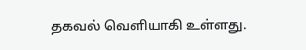தகவல் வெளியாகி உள்ளது.